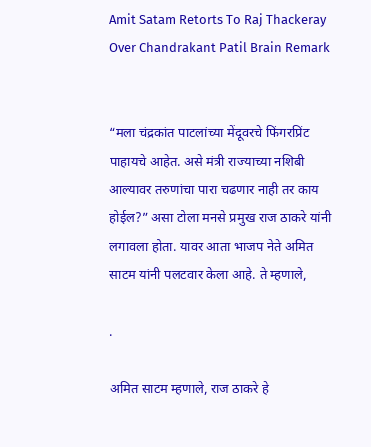Amit Satam Retorts To Raj Thackeray Over Chandrakant Patil Brain Remark


“मला चंद्रकांत पाटलांच्या मेंदूवरचे फिंगरप्रिंट पाहायचे आहेत. असे मंत्री राज्याच्या नशिबी आल्यावर तरुणांचा पारा चढणार नाही तर काय होईल?” असा टोला मनसे प्रमुख राज ठाकरे यांनी लगावला होता. यावर आता भाजप नेते अमित साटम यांनी पलटवार केला आहे. ते म्हणाले,

.

अमित साटम म्हणाले, राज ठाकरे हे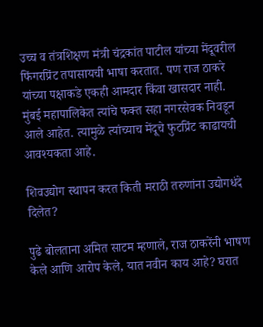उच्च व तंत्रशिक्षण मंत्री चंद्रकांत पाटील यांच्या मेंदूवरील फिंगरप्रिंट तपासायची भाषा करतात. पण राज ठाकरे यांच्या पक्षाकडे एकही आमदार किंवा खासदार नाही. मुंबई महापालिकेत त्यांचे फक्त सहा नगरसेवक निवडून आले आहेत. त्यामुळे त्यांच्याच मेंदूचे फुटप्रिंट काढायची आवश्यकता आहे.

शिवउद्योग स्थापन करत किती मराठी तरुणांना उद्योगधंदे दिलेत?

पुढे बोलताना अमित साटम म्हणाले, राज ठाकरेंनी भाषण केले आणि आरोप केले, यात नवीन काय आहे? घरात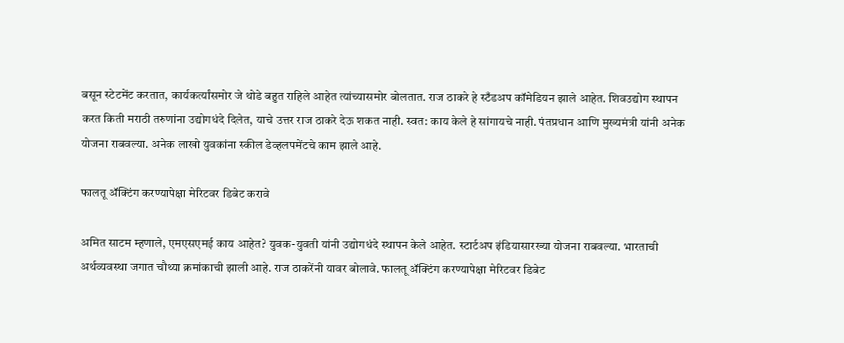बसून स्टेटमेंट करतात, कार्यकर्त्यांसमोर जे थोडे बहुत राहिले आहेत त्यांच्यासमोर बोलतात. राज ठाकरे हे स्टँडअप कॉमेडियन झाले आहेत. शिवउद्योग स्थापन करत किती मराठी तरुणांना उद्योगधंदे दिलेत, याचे उत्तर राज ठाकरे देऊ शकत नाही. स्वत: काय केले हे सांगायचे नाही. पंतप्रधान आणि मुख्यमंत्री यांनी अनेक योजना राबवल्या. अनेक लाखो युवकांना स्कील डेव्हलपमेंटचे काम झाले आहे.

फालतू ॲक्टिंग करण्यापेक्षा मेरिटवर डिबेट करावे

अमित साटम म्हणाले, एमएसएमई काय आहेत? युवक-युवती यांनी उद्योगधंदे स्थापन केले आहेत. स्टार्टअप इंडियासारख्या योजना राबवल्या. भारताची अर्थव्यवस्था जगात चौथ्या क्रमांकाची झाली आहे. राज ठाकरेंनी यावर बोलावे. फालतू ॲक्टिंग करण्यापेक्षा मेरिटवर डिबेट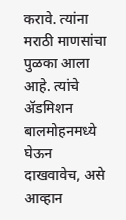करावे. त्यांना मराठी माणसांचा पुळका आला आहे. त्यांचे ॲडमिशन बालमोहनमध्ये घेऊन दाखवावेच, असे आव्हान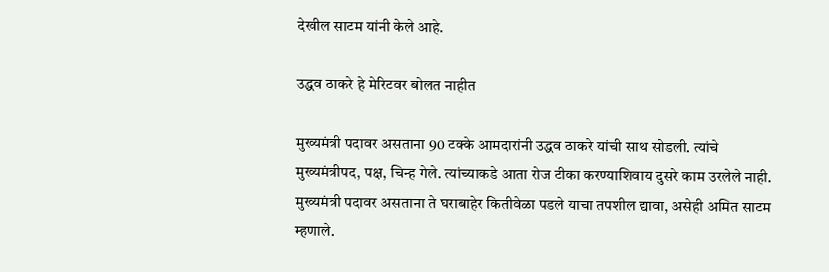देखील साटम यांनी केले आहे.

उद्धव ठाकरे हे मेरिटवर बोलत नाहीत

मुख्यमंत्री पदावर असताना 90 टक्के आमदारांनी उद्धव ठाकरे यांची साथ सोडली. त्यांचे मुख्यमंत्रीपद, पक्ष, चिन्ह गेले. त्यांच्याकडे आता रोज टीका करण्याशिवाय दुसरे काम उरलेले नाही. मुख्यमंत्री पदावर असताना ते घराबाहेर कितीवेळा पडले याचा तपशील द्यावा, असेही अमित साटम म्हणाले.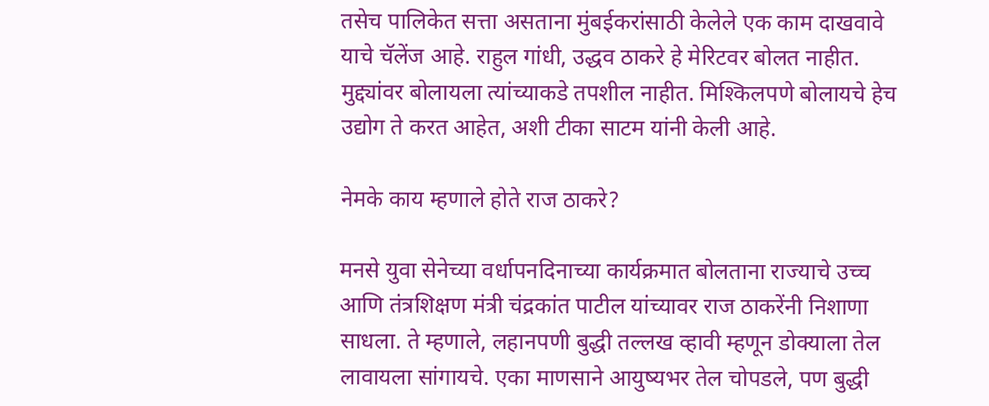तसेच पालिकेत सत्ता असताना मुंबईकरांसाठी केलेले एक काम दाखवावे याचे चॅलेंज आहे. राहुल गांधी, उद्धव ठाकरे हे मेरिटवर बोलत नाहीत. मुद्द्यांवर बोलायला त्यांच्याकडे तपशील नाहीत. मिश्किलपणे बोलायचे हेच उद्योग ते करत आहेत, अशी टीका साटम यांनी केली आहे.

नेमके काय म्हणाले होते राज ठाकरे?

मनसे युवा सेनेच्या वर्धापनदिनाच्या कार्यक्रमात बोलताना राज्याचे उच्च आणि तंत्रशिक्षण मंत्री चंद्रकांत पाटील यांच्यावर राज ठाकरेंनी निशाणा साधला. ते म्हणाले, लहानपणी बुद्धी तल्लख व्हावी म्हणून डोक्याला तेल लावायला सांगायचे. एका माणसाने आयुष्यभर तेल चोपडले, पण बुद्धी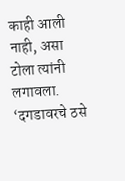काही आली नाही, असा टोला त्यांनी लगावला. ‘दगडावरचे ठसे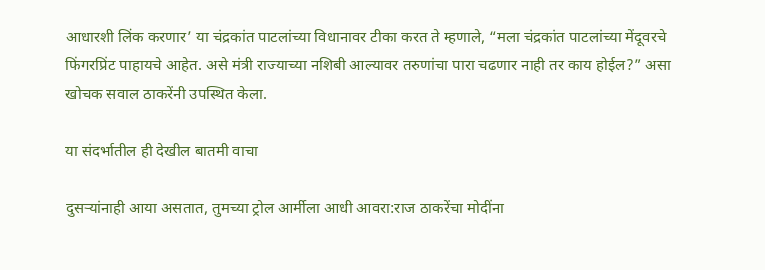आधारशी लिंक करणार’ या चंद्रकांत पाटलांच्या विधानावर टीका करत ते म्हणाले, “मला चंद्रकांत पाटलांच्या मेंदूवरचे फिंगरप्रिंट पाहायचे आहेत. असे मंत्री राज्याच्या नशिबी आल्यावर तरुणांचा पारा चढणार नाही तर काय होईल?” असा खोचक सवाल ठाकरेंनी उपस्थित केला.

या संदर्भातील ही देखील बातमी वाचा

दुसऱ्यांनाही आया असतात, तुमच्या ट्रोल आर्मीला आधी आवरा:राज ठाकरेंचा मोदींना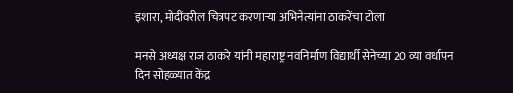इशारा, मोदींवरील चित्रपट करणाऱ्या अभिनेत्यांना ठाकरेंचा टोला

मनसे अध्यक्ष राज ठाकरे यांनी महाराष्ट्र नवनिर्माण विद्यार्थी सेनेच्या 20 व्या वर्धापन दिन सोहळ्यात केंद्र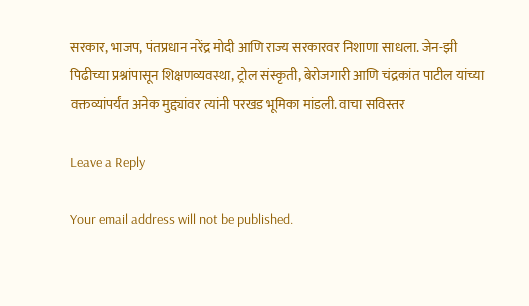सरकार, भाजप, पंतप्रधान नरेंद्र मोदी आणि राज्य सरकारवर निशाणा साधला. जेन-झी पिढीच्या प्रश्नांपासून शिक्षणव्यवस्था, ट्रोल संस्कृती, बेरोजगारी आणि चंद्रकांत पाटील यांच्या वक्तव्यांपर्यंत अनेक मुद्द्यांवर त्यांनी परखड भूमिका मांडली. वाचा सविस्तर

Leave a Reply

Your email address will not be published.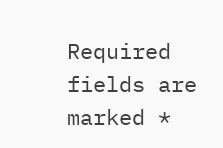Required fields are marked *